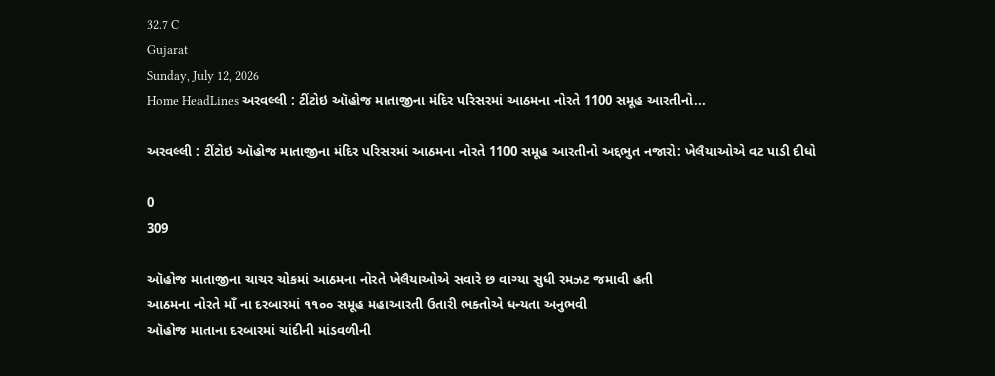32.7 C
Gujarat
Sunday, July 12, 2026
Home HeadLines અરવલ્લી : ટીંટોઇ ઑહોજ માતાજીના મંદિર પરિસરમાં આઠમના નોરતે 1100 સમૂહ આરતીનો...

અરવલ્લી : ટીંટોઇ ઑહોજ માતાજીના મંદિર પરિસરમાં આઠમના નોરતે 1100 સમૂહ આરતીનો અદ્દભુત નજારો: ખેલૈયાઓએ વટ પાડી દીધો

0
309

ઑહોજ માતાજીના ચાચર ચોકમાં આઠમના નોરતે ખેલૈયાઓએ સવારે છ વાગ્યા સુધી રમઝટ જમાવી હતી
આઠમના નોરતે માઁ ના દરબારમાં ૧૧૦૦ સમૂહ મહાઆરતી ઉતારી ભક્તોએ ધન્યતા અનુભવી
ઑહોજ માતાના દરબારમાં ચાંદીની માંડવળીની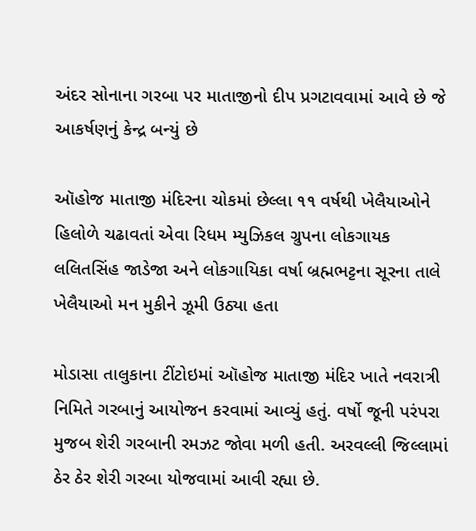અંદર સોનાના ગરબા પર માતાજીનો દીપ પ્રગટાવવામાં આવે છે જે આકર્ષણનું કેન્દ્ર બન્યું છે

ઑહોજ માતાજી મંદિરના ચોકમાં છેલ્લા ૧૧ વર્ષથી ખેલૈયાઓને હિલોળે ચઢાવતાં એવા રિધમ મ્યુઝિકલ ગ્રુપના લોકગાયક લલિતસિંહ જાડેજા અને લોકગાયિકા વર્ષા બ્રહ્મભટ્ટના સૂરના તાલે ખેલૈયાઓ મન મુકીને ઝૂમી ઉઠ્યા હતા

મોડાસા તાલુકાના ટીંટોઇમાં ઑહોજ માતાજી મંદિર ખાતે નવરાત્રી નિમિતે ગરબાનું આયોજન કરવામાં આવ્યું હતું. વર્ષો જૂની પરંપરા મુજબ શેરી ગરબાની રમઝટ જોવા મળી હતી. અરવલ્લી જિલ્લામાં ઠેર ઠેર શેરી ગરબા યોજવામાં આવી રહ્યા છે.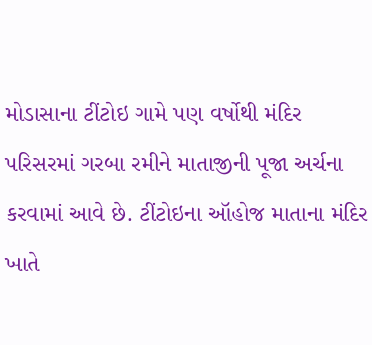મોડાસાના ટીંટોઇ ગામે પણ વર્ષોથી મંદિર પરિસરમાં ગરબા રમીને માતાજીની પૂજા અર્ચના કરવામાં આવે છે. ટીંટોઇના ઑહોજ માતાના મંદિર ખાતે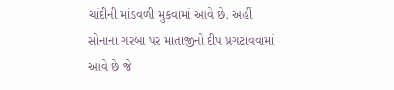ચાંદીની માંડવળી મુકવામાં આવે છે. અહીં સોનાના ગરબા પર માતાજીનો દીપ પ્રગટાવવામાં આવે છે જે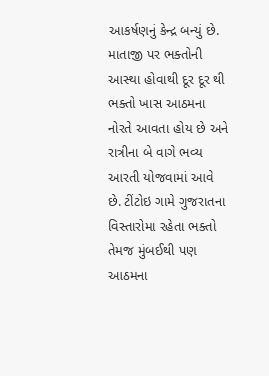આકર્ષણનું કેન્દ્ર બન્યું છે. માતાજી પર ભક્તોની આસ્થા હોવાથી દૂર દૂર થી ભક્તો ખાસ આઠમના નોરતે આવતા હોય છે અને રાત્રીના બે વાગે ભવ્ય આરતી યોજવામાં આવે છે. ટીંટોઇ ગામે ગુજરાતના વિસ્તારોમા રહેતા ભક્તો તેમજ મુંબઈથી પણ આઠમના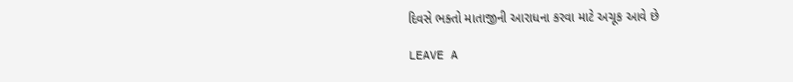દિવસે ભક્તો માતાજીની આરાધના કરવા માટે અચૂક આવે છે

LEAVE A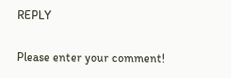REPLY

Please enter your comment!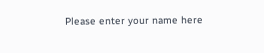Please enter your name here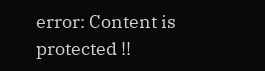error: Content is protected !!